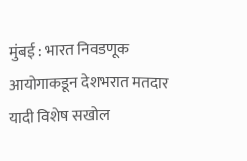मुंबई : भारत निवडणूक आयोगाकडून देशभरात मतदार यादी विशेष सखोल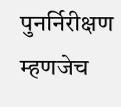पुनर्निरीक्षण म्हणजेच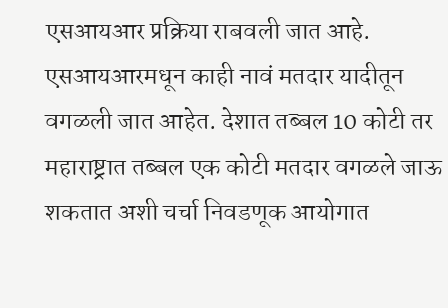एसआयआर प्रक्रिया राबवली जात आहे. एसआयआरमधून काही नावं मतदार यादीतून वगळली जात आहेत. देशात तब्बल 10 कोटी तर महाराष्ट्रात तब्बल एक कोटी मतदार वगळले जाऊ शकतात अशी चर्चा निवडणूक आयोगात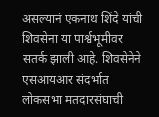असल्यानं एकनाथ शिंदे यांची शिवसेना या पार्श्वभूमीवर सतर्क झाली आहे. शिवसेनेने एसआयआर संदर्भात लोकसभा मतदारसंघाची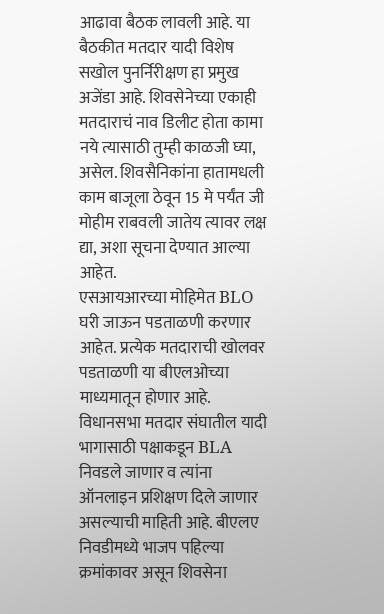आढावा बैठक लावली आहे. या बैठकीत मतदार यादी विशेष सखोल पुनर्निरीक्षण हा प्रमुख अजेंडा आहे. शिवसेनेच्या एकाही मतदाराचं नाव डिलीट होता कामा नये त्यासाठी तुम्ही काळजी घ्या, असेल. शिवसैनिकांना हातामधली काम बाजूला ठेवून 15 मे पर्यंत जी मोहीम राबवली जातेय त्यावर लक्ष द्या, अशा सूचना देण्यात आल्या आहेत.
एसआयआरच्या मोहिमेत BLO घरी जाऊन पडताळणी करणार आहेत. प्रत्येक मतदाराची खोलवर पडताळणी या बीएलओच्या माध्यमातून होणार आहे. विधानसभा मतदार संघातील यादी भागासाठी पक्षाकडून BLA निवडले जाणार व त्यांना ऑनलाइन प्रशिक्षण दिले जाणार असल्याची माहिती आहे. बीएलए निवडीमध्ये भाजप पहिल्या क्रमांकावर असून शिवसेना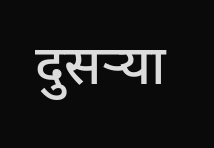दुसऱ्या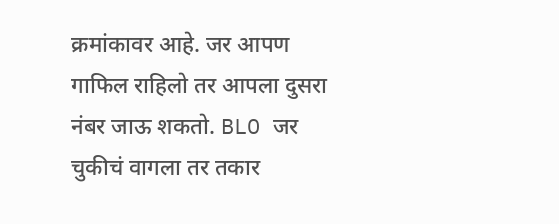क्रमांकावर आहे. जर आपण गाफिल राहिलो तर आपला दुसरा नंबर जाऊ शकतो. BLO जर चुकीचं वागला तर तकार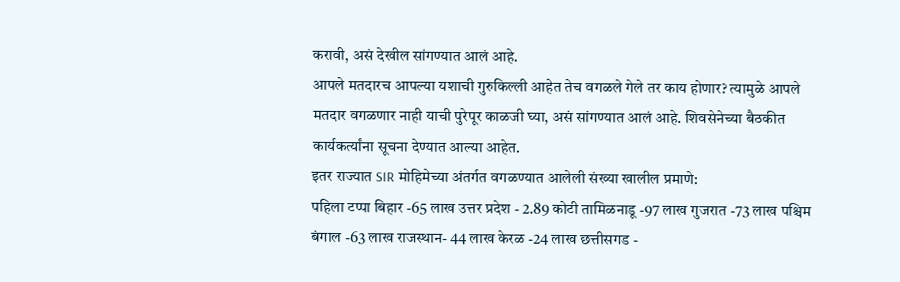करावी, असं देखील सांगण्यात आलं आहे.
आपले मतदारच आपल्या यशाची गुरुकिल्ली आहेत तेच वगळले गेले तर काय होणार? त्यामुळे आपले मतदार वगळणार नाही याची पुरेपूर काळजी घ्या, असं सांगण्यात आलं आहे. शिवसेनेच्या बैठकीत कार्यकर्त्यांना सूचना देण्यात आल्या आहेत.
इतर राज्यात SIR मोहिमेच्या अंतर्गत वगळण्यात आलेली संख्या खालील प्रमाणे:
पहिला टप्पा बिहार -65 लाख उत्तर प्रदेश - 2.89 कोटी तामिळनाडू -97 लाख गुजरात -73 लाख पश्चिम बंगाल -63 लाख राजस्थान- 44 लाख केरळ -24 लाख छत्तीसगड -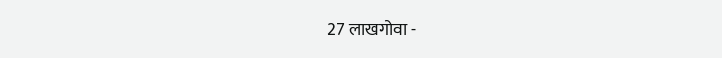27 लाखगोवा -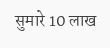सुमारे 10 लाख